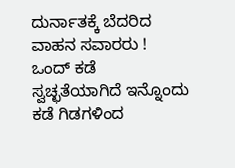ದುರ್ನಾತಕ್ಕೆ ಬೆದರಿದ ವಾಹನ ಸವಾರರು !
ಒಂದ್ ಕಡೆ ಸ್ವಚ್ಛತೆಯಾಗಿದೆ ಇನ್ನೊಂದು ಕಡೆ ಗಿಡಗಳಿಂದ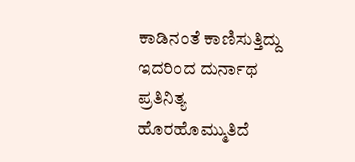ಕಾಡಿನಂತೆ ಕಾಣಿಸುತ್ತಿದ್ದು ಇದರಿಂದ ದುರ್ನಾಥ ಪ್ರತಿನಿತ್ಯ ಹೊರಹೊಮ್ಮುತಿದೆ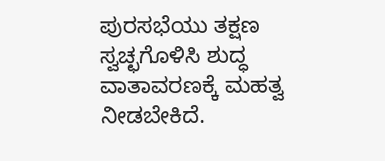ಪುರಸಭೆಯು ತಕ್ಷಣ ಸ್ವಚ್ಛಗೊಳಿಸಿ ಶುದ್ಧ ವಾತಾವರಣಕ್ಕೆ ಮಹತ್ವ ನೀಡಬೇಕಿದೆ.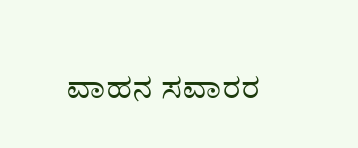ವಾಹನ ಸವಾರರ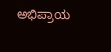ಅಭಿಪ್ರಾಯ